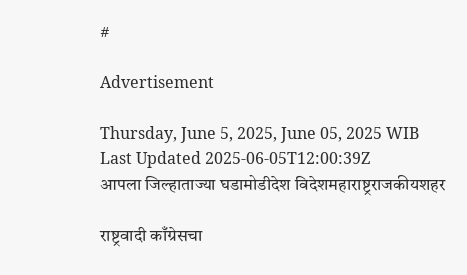#

Advertisement

Thursday, June 5, 2025, June 05, 2025 WIB
Last Updated 2025-06-05T12:00:39Z
आपला जिल्हाताज्या घडामोडीदेश विदेशमहाराष्ट्रराजकीयशहर

राष्ट्रवादी काँग्रेसचा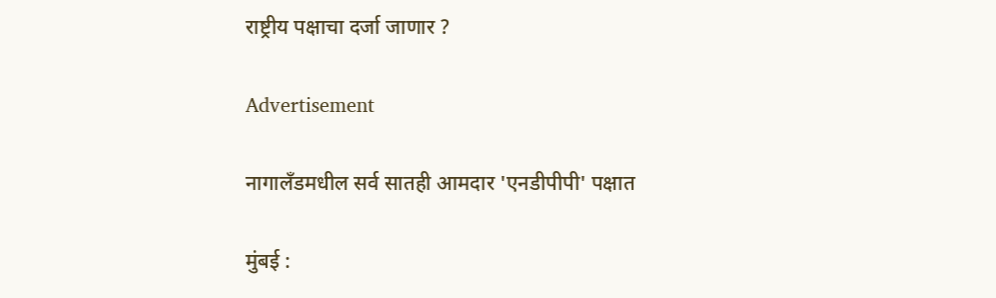राष्ट्रीय पक्षाचा दर्जा जाणार ?

Advertisement

नागालँडमधील सर्व सातही आमदार 'एनडीपीपी' पक्षात

मुंबई :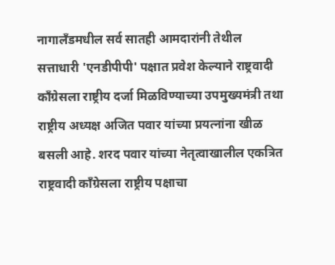नागालँडमधील सर्व सातही आमदारांनी तेथील सत्ताधारी 'एनडीपीपी' पक्षात प्रवेश केल्याने राष्ट्रवादी काँग्रेसला राष्ट्रीय दर्जा मिळविण्याच्या उपमुख्यमंत्री तथा राष्ट्रीय अध्यक्ष अजित पवार यांच्या प्रयत्नांना खीळ बसली आहे. शरद पवार यांच्या नेतृत्वाखालील एकत्रित राष्ट्रवादी काँग्रेसला राष्ट्रीय पक्षाचा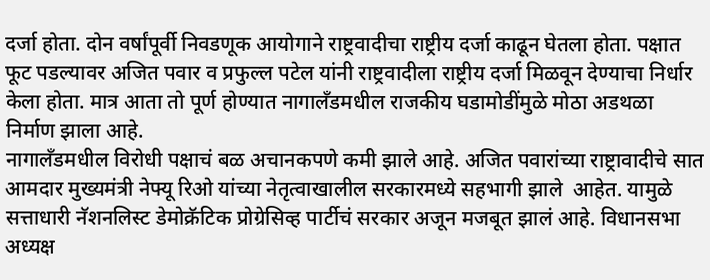दर्जा होता. दोन वर्षांपूर्वी निवडणूक आयोगाने राष्ट्रवादीचा राष्ट्रीय दर्जा काढून घेतला होता. पक्षात फूट पडल्यावर अजित पवार व प्रफुल्ल पटेल यांनी राष्ट्रवादीला राष्ट्रीय दर्जा मिळवून देण्याचा निर्धार केला होता. मात्र आता तो पूर्ण होण्यात नागालँडमधील राजकीय घडामोडींमुळे मोठा अडथळा निर्माण झाला आहे.
नागालँडमधील विरोधी पक्षाचं बळ अचानकपणे कमी झाले आहे. अजित पवारांच्या राष्ट्रावादीचे सात आमदार मुख्यमंत्री नेफ्यू रिओ यांच्या नेतृत्वाखालील सरकारमध्ये सहभागी झाले  आहेत. यामुळे सत्ताधारी नॅशनलिस्ट डेमोक्रॅटिक प्रोग्रेसिव्ह पार्टीचं सरकार अजून मजबूत झालं आहे. विधानसभा अध्यक्ष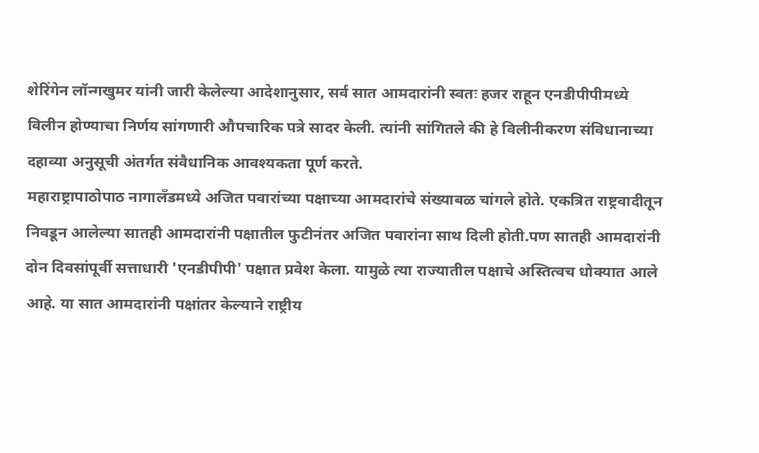शेरिंगेन लॉन्गखुमर यांनी जारी केलेल्या आदेशानुसार, सर्व सात आमदारांनी स्वतः हजर राहून एनडीपीपीमध्ये विलीन होण्याचा निर्णय सांगणारी औपचारिक पत्रे सादर केली. त्यांनी सांगितले की हे विलीनीकरण संविधानाच्या दहाव्या अनुसूची अंतर्गत संवैधानिक आवश्यकता पूर्ण करते.
महाराष्ट्रापाठोपाठ नागालँडमध्ये अजित पवारांच्या पक्षाच्या आमदारांचे संख्याबळ चांगले होते. एकत्रित राष्ट्रवादीतून निवडून आलेल्या सातही आमदारांनी पक्षातील फुटीनंतर अजित पवारांना साथ दिली होती.पण सातही आमदारांनी दोन दिवसांपूर्वी सत्ताधारी 'एनडीपीपी' पक्षात प्रवेश केला. यामुळे त्या राज्यातील पक्षाचे अस्तित्वच धोक्यात आले आहे. या सात आमदारांनी पक्षांतर केल्याने राष्ट्रीय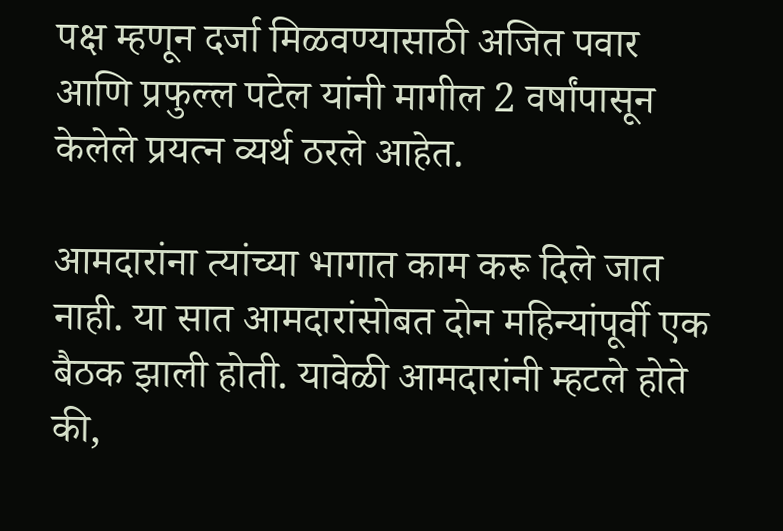पक्ष म्हणून दर्जा मिळवण्यासाठी अजित पवार आणि प्रफुल्ल पटेल यांनी मागील 2 वर्षांपासून केलेले प्रयत्न व्यर्थ ठरले आहेत.

आमदारांना त्यांच्या भागात काम करू दिले जात नाही. या सात आमदारांसोबत दोन महिन्यांपूर्वी एक बैठक झाली होती. यावेळी आमदारांनी म्हटले होते की,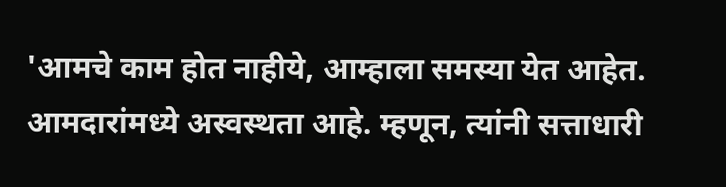'आमचे काम होत नाहीये, आम्हाला समस्या येत आहेत. आमदारांमध्ये अस्वस्थता आहे. म्हणून, त्यांनी सत्ताधारी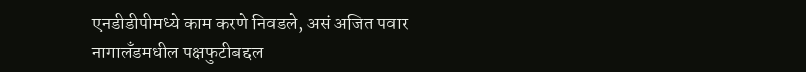एनडीडीपीमध्ये काम करणे निवडले, असं अजित पवार नागालँडमधील पक्षफुटीबद्दल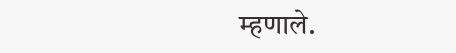म्हणाले.